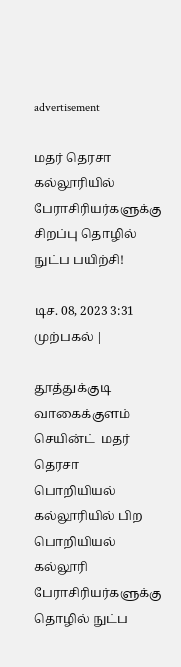advertisement

மதர் தெரசா கல்லூரியில்  பேராசிரியர்களுக்கு சிறப்பு தொழில் நுட்ப பயிற்சி!

டிச. 08, 2023 3:31 முற்பகல் |

தூத்துக்குடி வாகைக்குளம் செயின்ட்  மதர் தெரசா பொறியியல் கல்லூரியில் பிற பொறியியல்  கல்லூரி பேராசிரியர்களுக்கு தொழில் நுட்ப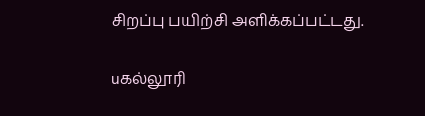சிறப்பு பயிற்சி அளிக்கப்பட்டது.

uகல்லூரி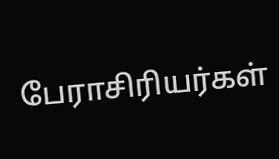பேராசிரியர்கள்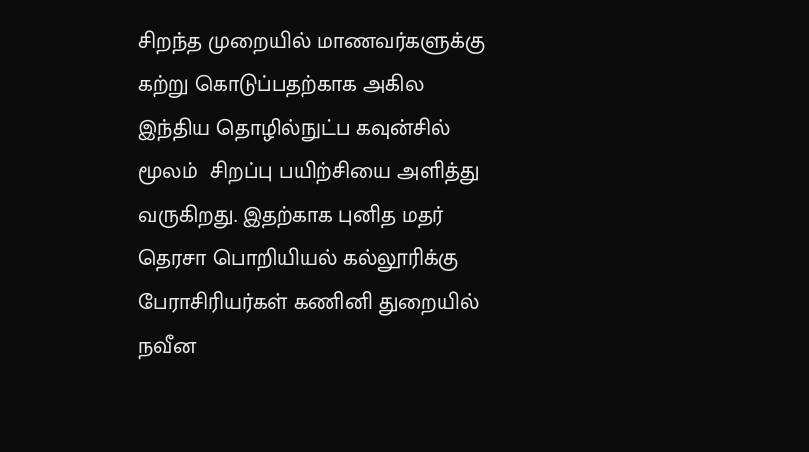சிறந்த முறையில் மாணவர்களுக்கு கற்று கொடுப்பதற்காக அகில இந்திய தொழில்நுட்ப கவுன்சில் மூலம்  சிறப்பு பயிற்சியை அளித்து வருகிறது. இதற்காக புனித மதர் தெரசா பொறியியல் கல்லூரிக்கு பேராசிரியர்கள் கணினி துறையில்  நவீன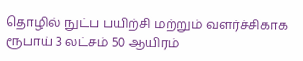தொழில் நுட்ப பயிற்சி மற்றும் வளர்ச்சிகாக  ரூபாய் 3 லட்சம் 50 ஆயிரம்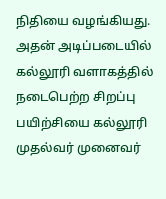நிதியை வழங்கியது. அதன் அடிப்படையில் கல்லூரி வளாகத்தில் நடைபெற்ற சிறப்பு பயிற்சியை கல்லூரி முதல்வர் முனைவர்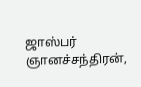ஜாஸ்பர் ஞானச்சந்திரன்,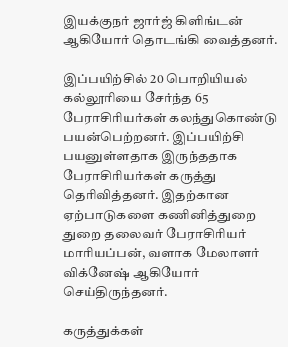இயக்குநர் ஜார்ஜ் கிளிங்டன் ஆகியோர் தொடங்கி வைத்தனர்.

இப்பயிற்சில் 20 பொறியியல் கல்லூரியை சேர்ந்த 65 பேராசிரியர்கள் கலந்துகொண்டு பயன்பெற்றனர். இப்பயிற்சி பயனுள்ளதாக இருந்ததாக பேராசிரியர்கள் கருத்து தெரிவித்தனர். இதற்கான ஏற்பாடுகளை கணினித்துறை துறை தலைவர் பேராசிரியர் மாரியப்பன், வளாக மேலாளர் விக்னேஷ் ஆகியோர் செய்திருந்தனர்.

கருத்துக்கள்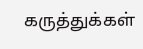கருத்துக்கள்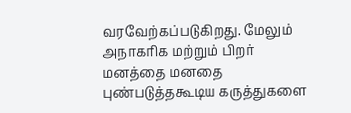வரவேற்கப்படுகிறது. மேலும் அநாகரிக மற்றும் பிறர் மனத்தை மனதை புண்படுத்தகூடிய கருத்துகளை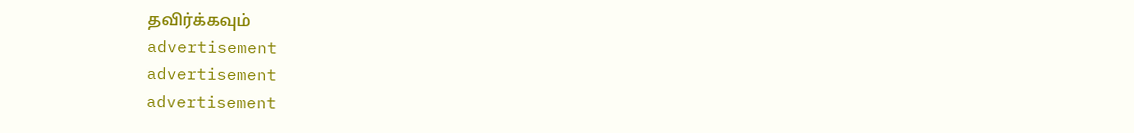தவிர்க்கவும்
advertisement
advertisement
advertisement